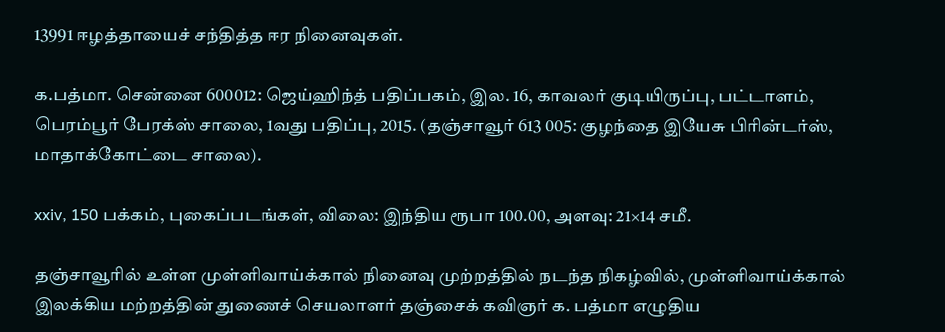13991 ஈழத்தாயைச் சந்தித்த ஈர நினைவுகள்.

க.பத்மா. சென்னை 600012: ஜெய்ஹிந்த் பதிப்பகம், இல. 16, காவலர் குடியிருப்பு, பட்டாளம், பெரம்பூர் பேரக்ஸ் சாலை, 1வது பதிப்பு, 2015. (தஞ்சாவூர் 613 005: குழந்தை இயேசு பிரின்டர்ஸ், மாதாக்கோட்டை சாலை).

xxiv, 150 பக்கம், புகைப்படங்கள், விலை: இந்திய ரூபா 100.00, அளவு: 21×14 சமீ.

தஞ்சாவூரில் உள்ள முள்ளிவாய்க்கால் நினைவு முற்றத்தில் நடந்த நிகழ்வில், முள்ளிவாய்க்கால் இலக்கிய மற்றத்தின் துணைச் செயலாளர் தஞ்சைக் கவிஞர் க. பத்மா எழுதிய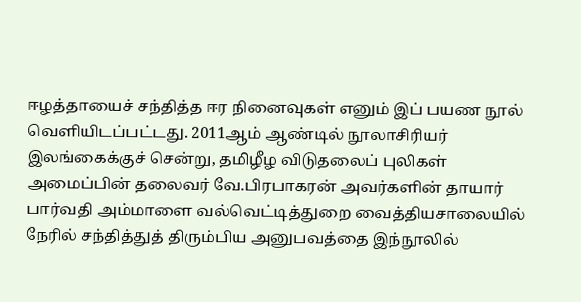ஈழத்தாயைச் சந்தித்த ஈர நினைவுகள் எனும் இப் பயண நூல் வெளியிடப்பட்டது. 2011ஆம் ஆண்டில் நூலாசிரியர் இலங்கைக்குச் சென்று, தமிழீழ விடுதலைப் புலிகள் அமைப்பின் தலைவர் வே.பிரபாகரன் அவர்களின் தாயார் பார்வதி அம்மாளை வல்வெட்டித்துறை வைத்தியசாலையில் நேரில் சந்தித்துத் திரும்பிய அனுபவத்தை இந்நூலில்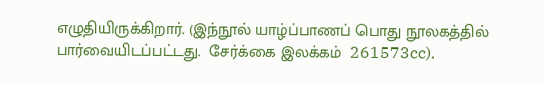எழுதியிருக்கிறார். (இந்நூல் யாழ்ப்பாணப் பொது நூலகத்தில் பார்வையிடப்பட்டது.  சேர்க்கை இலக்கம்  261573cc).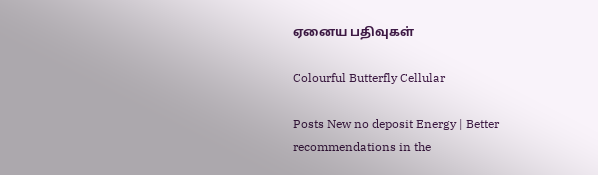ஏனைய பதிவுகள்

Colourful Butterfly Cellular

Posts New no deposit Energy | Better recommendations in the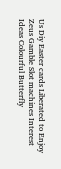Us Diy Easter cards Liberated to Enjoy Zeus Gamble Slot machines Interest Ideas Colourful Butterfly